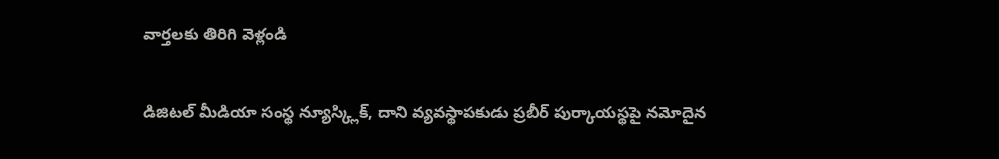వార్తలకు తిరిగి వెళ్లండి

డిజిటల్ మీడియా సంస్థ న్యూస్క్లిక్, దాని వ్యవస్థాపకుడు ప్రబీర్ పుర్కాయస్థపై నమోదైన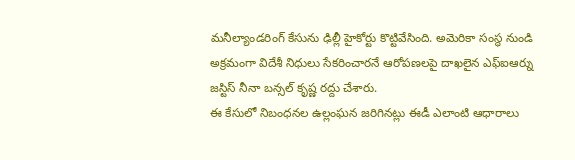మనీల్యాండరింగ్ కేసును ఢిల్లీ హైకోర్టు కొట్టివేసింది. అమెరికా సంస్థ నుండి అక్రమంగా విదేశీ నిధులు సేకరించారనే ఆరోపణలపై దాఖలైన ఎఫ్ఐఆర్ను జస్టిస్ నీనా బన్సల్ కృష్ణ రద్దు చేశారు.
ఈ కేసులో నిబంధనల ఉల్లంఘన జరిగినట్లు ఈడీ ఎలాంటి ఆధారాలు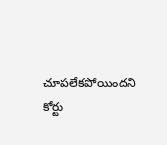చూపలేకపోయిందని కోర్టు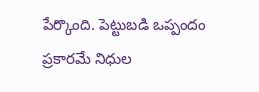పేర్కొంది. పెట్టుబడి ఒప్పందం ప్రకారమే నిధుల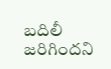బదిలీ జరిగిందని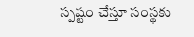స్పష్టం చేస్తూ సంస్థకు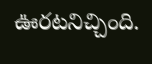ఊరటనిచ్చింది.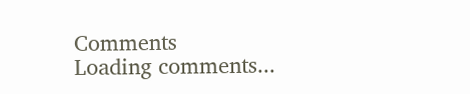Comments
Loading comments...